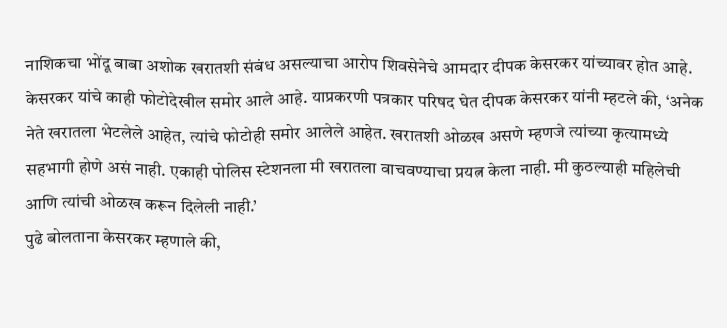नाशिकचा भोंदू बाबा अशोक खरातशी संबंध असल्याचा आरोप शिवसेनेचे आमदार दीपक केसरकर यांच्यावर होत आहे. केसरकर यांचे काही फोटोदेखील समोर आले आहे. याप्रकरणी पत्रकार परिषद घेत दीपक केसरकर यांनी म्हटले की, ‘अनेक नेते खरातला भेटलेले आहेत, त्यांचे फोटोही समोर आलेले आहेत. खरातशी ओळख असणे म्हणजे त्यांच्या कृत्यामध्ये सहभागी होणे असं नाही. एकाही पोलिस स्टेशनला मी खरातला वाचवण्याचा प्रयत्न केला नाही. मी कुठल्याही महिलेची आणि त्यांची ओळख करून दिलेली नाही.’
पुढे बोलताना केसरकर म्हणाले की,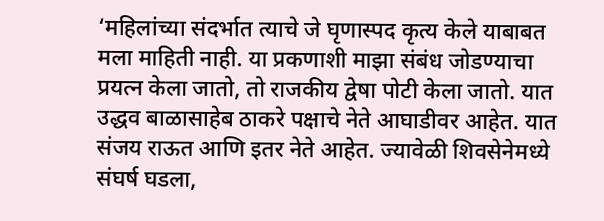‘महिलांच्या संदर्भात त्याचे जे घृणास्पद कृत्य केले याबाबत मला माहिती नाही. या प्रकणाशी माझा संबंध जोडण्याचा प्रयत्न केला जातो, तो राजकीय द्वेषा पोटी केला जातो. यात उद्धव बाळासाहेब ठाकरे पक्षाचे नेते आघाडीवर आहेत. यात संजय राऊत आणि इतर नेते आहेत. ज्यावेळी शिवसेनेमध्ये संघर्ष घडला,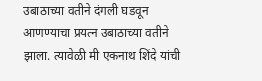उबाठाच्या वतीने दंगली घडवून आणण्याचा प्रयत्न उबाठाच्या वतीने झाला. त्यावेळी मी एकनाथ शिंदे यांची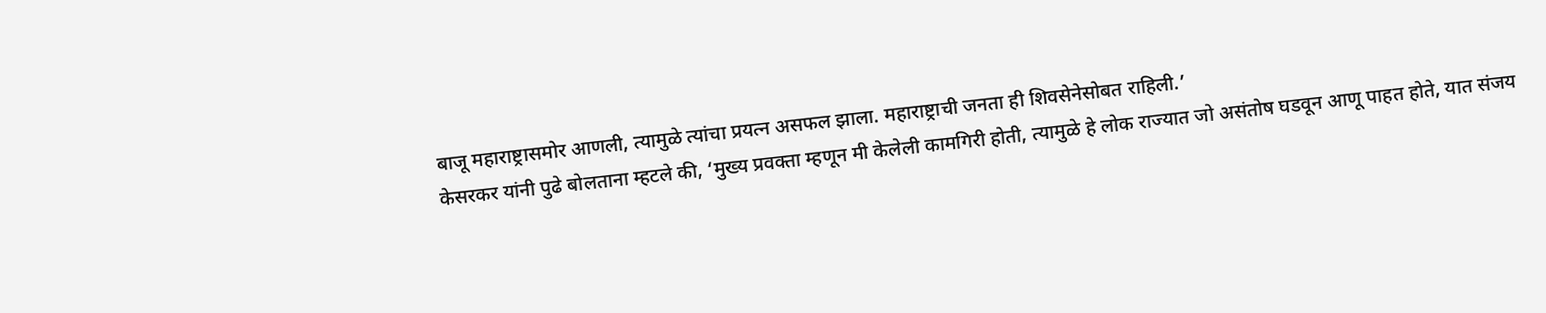बाजू महाराष्ट्रासमोर आणली, त्यामुळे त्यांचा प्रयत्न असफल झाला. महाराष्ट्राची जनता ही शिवसेनेसोबत राहिली.’
केसरकर यांनी पुढे बोलताना म्हटले की, ‘मुख्य प्रवक्ता म्हणून मी केलेली कामगिरी होती, त्यामुळे हे लोक राज्यात जो असंतोष घडवून आणू पाहत होते, यात संजय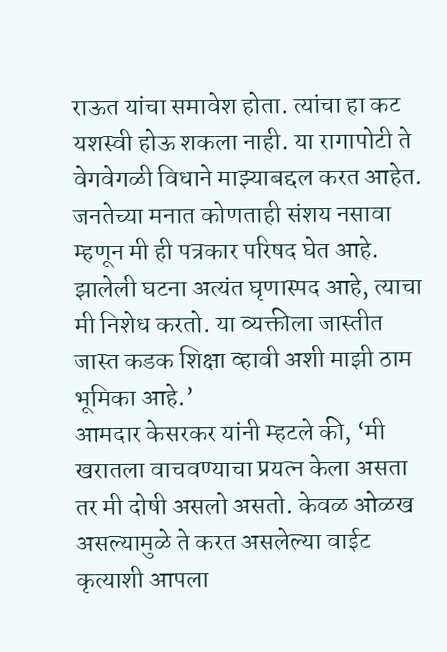राऊत यांचा समावेश होता. त्यांचा हा कट यशस्वी होऊ शकला नाही. या रागापोटी ते वेगवेगळी विधाने माझ्याबद्दल करत आहेत. जनतेच्या मनात कोणताही संशय नसावा म्हणून मी ही पत्रकार परिषद घेत आहे. झालेली घटना अत्यंत घृणास्पद आहे, त्याचा मी निशेध करतो. या व्यक्तीला जास्तीत जास्त कडक शिक्षा व्हावी अशी माझी ठाम भूमिका आहे.’
आमदार केसरकर यांनी म्हटले की, ‘मी खरातला वाचवण्याचा प्रयत्न केला असता तर मी दोषी असलो असतो. केवळ ओळख असल्यामुळे ते करत असलेल्या वाईट कृत्याशी आपला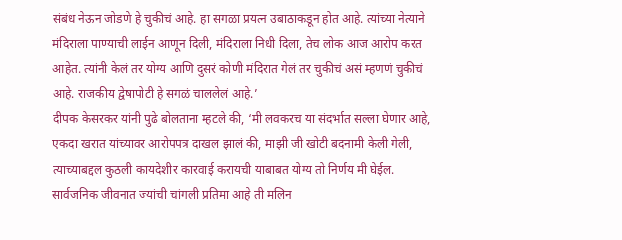संबंध नेऊन जोडणे हे चुकीचं आहे. हा सगळा प्रयत्न उबाठाकडून होत आहे. त्यांच्या नेत्याने मंदिराला पाण्याची लाईन आणून दिली, मंदिराला निधी दिला, तेच लोक आज आरोप करत आहेत. त्यांनी केलं तर योग्य आणि दुसरं कोणी मंदिरात गेलं तर चुकीचं असं म्हणणं चुकीचं आहे. राजकीय द्वेषापोटी हे सगळं चाललेलं आहे.’
दीपक केसरकर यांनी पुढे बोलताना म्हटले की, ‘मी लवकरच या संदर्भात सल्ला घेणार आहे, एकदा खरात यांच्यावर आरोपपत्र दाखल झालं की, माझी जी खोटी बदनामी केली गेली, त्याच्याबद्दल कुठली कायदेशीर कारवाई करायची याबाबत योग्य तो निर्णय मी घेईल. सार्वजनिक जीवनात ज्यांची चांगली प्रतिमा आहे ती मलिन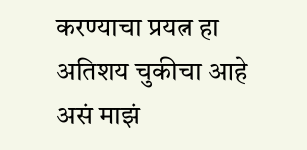करण्याचा प्रयत्न हा अतिशय चुकीचा आहे असं माझं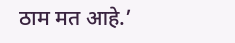ठाम मत आहे.’